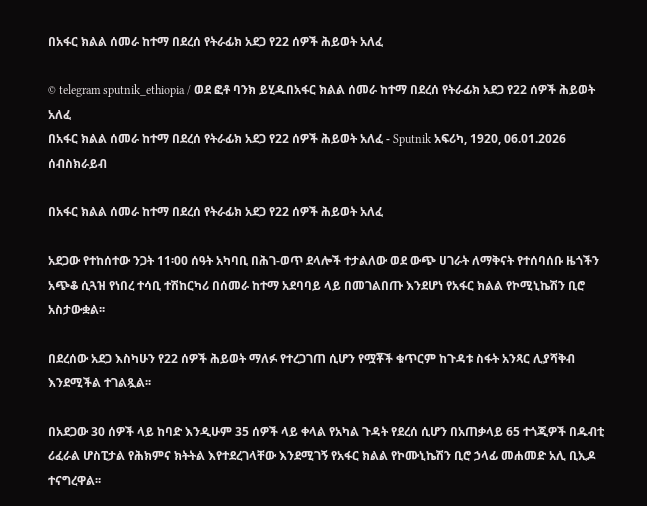በአፋር ክልል ሰመራ ከተማ በደረሰ የትራፊክ አደጋ የ22 ሰዎች ሕይወት አለፈ

© telegram sputnik_ethiopia / ወደ ፎቶ ባንክ ይሂዱበአፋር ክልል ሰመራ ከተማ በደረሰ የትራፊክ አደጋ የ22 ሰዎች ሕይወት አለፈ
በአፋር ክልል ሰመራ ከተማ በደረሰ የትራፊክ አደጋ የ22 ሰዎች ሕይወት አለፈ - Sputnik አፍሪካ, 1920, 06.01.2026
ሰብስክራይብ

በአፋር ክልል ሰመራ ከተማ በደረሰ የትራፊክ አደጋ የ22 ሰዎች ሕይወት አለፈ

አደጋው የተከሰተው ንጋት 11፡00 ሰዓት አካባቢ በሕገ-ወጥ ደላሎች ተታልለው ወደ ውጭ ሀገራት ለማቅናት የተሰባሰቡ ዜጎችን አጭቆ ሲጓዝ የነበረ ተሳቢ ተሽከርካሪ በሰመራ ከተማ አደባባይ ላይ በመገልበጡ እንደሆነ የአፋር ክልል የኮሚኒኬሽን ቢሮ አስታውቋል፡፡

በደረሰው አደጋ እስካሁን የ22 ሰዎች ሕይወት ማለፉ የተረጋገጠ ሲሆን የሟቾች ቁጥርም ከጉዳቱ ስፋት አንጻር ሊያሻቅብ እንደሚችል ተገልጿል፡፡

በአደጋው 30 ሰዎች ላይ ከባድ እንዲሁም 35 ሰዎች ላይ ቀላል የአካል ጉዳት የደረሰ ሲሆን በአጠቃላይ 65 ተጎጂዎች በዱብቲ ሪፈራል ሆስፒታል የሕክምና ክትትል እየተደረገላቸው እንደሚገኝ የአፋር ክልል የኮሙኒኬሽን ቢሮ ኃላፊ መሐመድ አሊ ቢኢዶ ተናግረዋል፡፡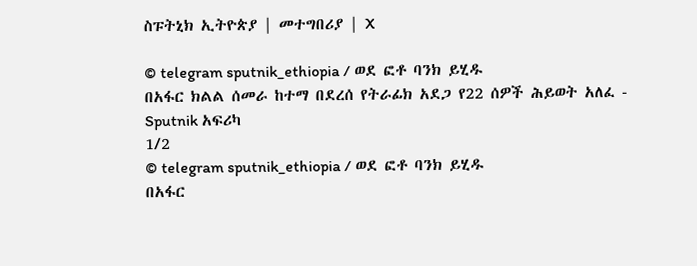ስፑትኒክ ኢትዮጵያ | መተግበሪያ | X

© telegram sputnik_ethiopia / ወደ ፎቶ ባንክ ይሂዱ
በአፋር ክልል ሰመራ ከተማ በደረሰ የትራፊክ አደጋ የ22 ሰዎች ሕይወት አለፈ - Sputnik አፍሪካ
1/2
© telegram sputnik_ethiopia / ወደ ፎቶ ባንክ ይሂዱ
በአፋር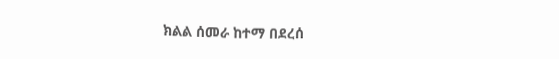ክልል ሰመራ ከተማ በደረሰ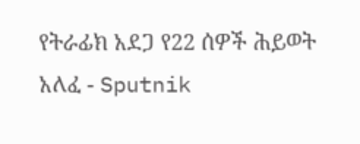የትራፊክ አደጋ የ22 ሰዎች ሕይወት አለፈ - Sputnik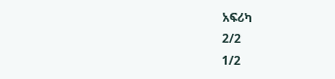አፍሪካ
2/2
1/2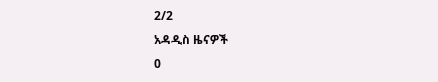2/2
አዳዲስ ዜናዎች
0